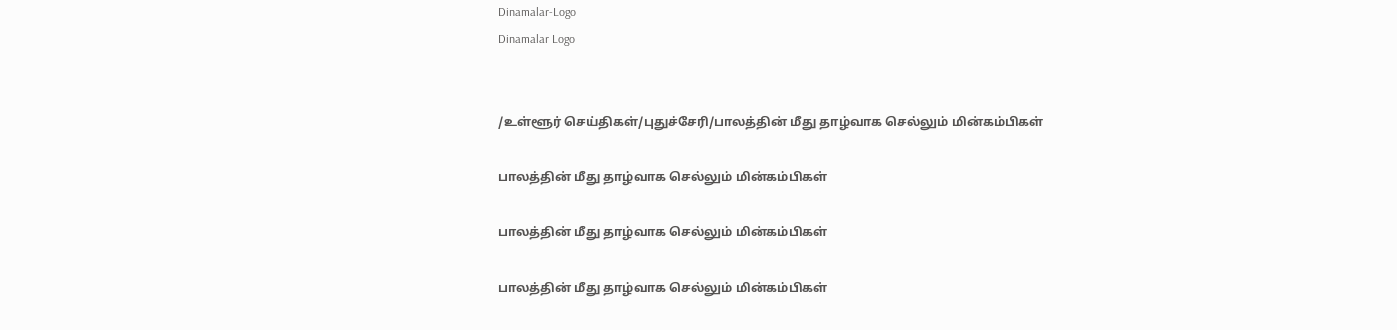Dinamalar-Logo
Dinamalar Logo


/உள்ளூர் செய்திகள்/புதுச்சேரி/பாலத்தின் மீது தாழ்வாக செல்லும் மின்கம்பிகள்

பாலத்தின் மீது தாழ்வாக செல்லும் மின்கம்பிகள்

பாலத்தின் மீது தாழ்வாக செல்லும் மின்கம்பிகள்

பாலத்தின் மீது தாழ்வாக செல்லும் மின்கம்பிகள்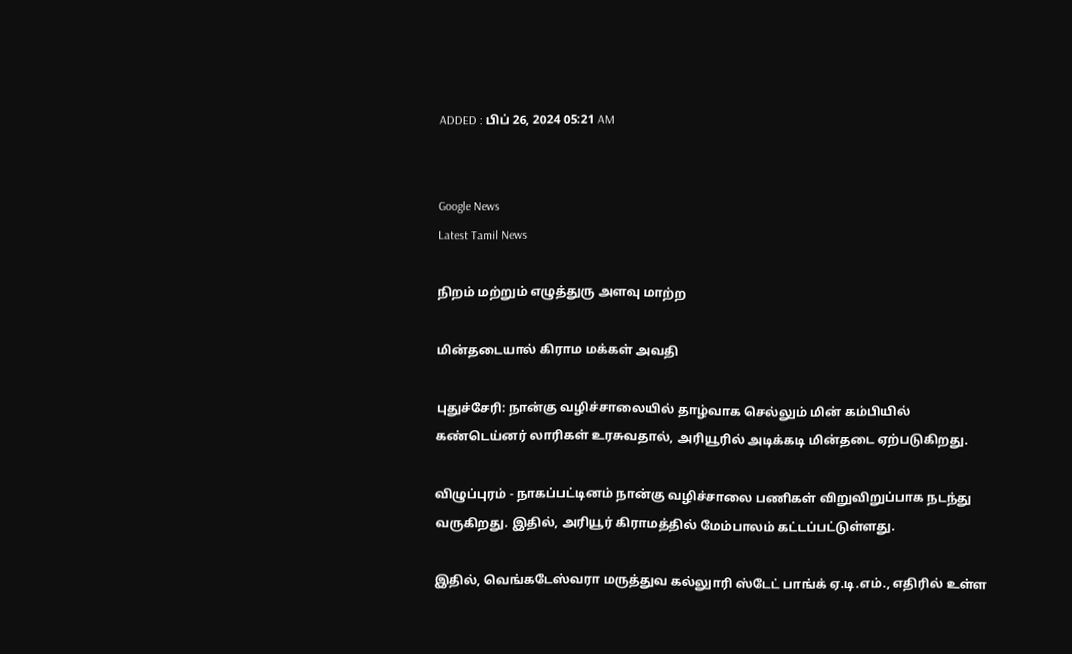ADDED : பிப் 26, 2024 05:21 AM


Google News
Latest Tamil News

நிறம் மற்றும் எழுத்துரு அளவு மாற்ற

மின்தடையால் கிராம மக்கள் அவதி

புதுச்சேரி: நான்கு வழிச்சாலையில் தாழ்வாக செல்லும் மின் கம்பியில் கண்டெய்னர் லாரிகள் உரசுவதால், அரியூரில் அடிக்கடி மின்தடை ஏற்படுகிறது.

விழுப்புரம் - நாகப்பட்டினம் நான்கு வழிச்சாலை பணிகள் விறுவிறுப்பாக நடந்து வருகிறது. இதில், அரியூர் கிராமத்தில் மேம்பாலம் கட்டப்பட்டுள்ளது.

இதில், வெங்கடேஸ்வரா மருத்துவ கல்லுாரி ஸ்டேட் பாங்க் ஏ.டி.எம்., எதிரில் உள்ள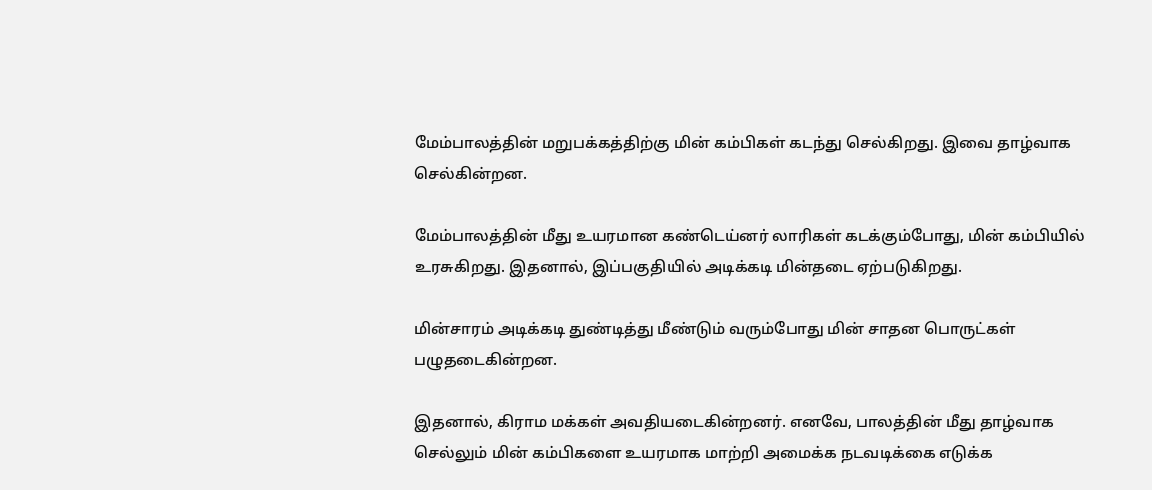மேம்பாலத்தின் மறுபக்கத்திற்கு மின் கம்பிகள் கடந்து செல்கிறது. இவை தாழ்வாக செல்கின்றன.

மேம்பாலத்தின் மீது உயரமான கண்டெய்னர் லாரிகள் கடக்கும்போது, மின் கம்பியில் உரசுகிறது. இதனால், இப்பகுதியில் அடிக்கடி மின்தடை ஏற்படுகிறது.

மின்சாரம் அடிக்கடி துண்டித்து மீண்டும் வரும்போது மின் சாதன பொருட்கள் பழுதடைகின்றன.

இதனால், கிராம மக்கள் அவதியடைகின்றனர். எனவே, பாலத்தின் மீது தாழ்வாக செல்லும் மின் கம்பிகளை உயரமாக மாற்றி அமைக்க நடவடிக்கை எடுக்க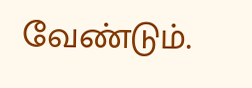வேண்டும்.